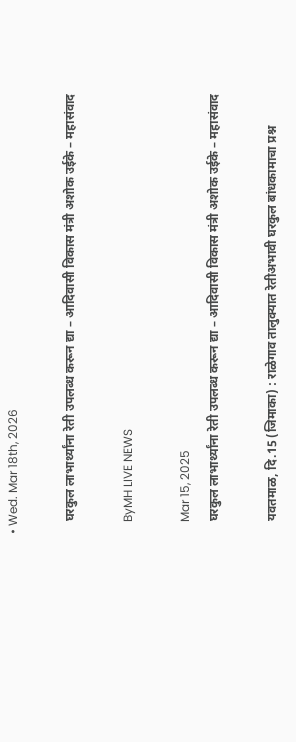• Wed. Mar 18th, 2026

    घरकुल लाभार्थ्यांना रेती उपलब्ध करून द्या – आदिवासी विकास मंत्री अशोक उईके – महासंवाद

    ByMH LIVE NEWS

    Mar 15, 2025
    घरकुल लाभार्थ्यांना रेती उपलब्ध करून द्या – आदिवासी विकास मंत्री अशोक उईके – महासंवाद

    यवतमाळ, दि.15 (जिमाका) : राळेगाव तालुक्यात रेतीअभावी घरकुल बांधकामाचा प्रश्न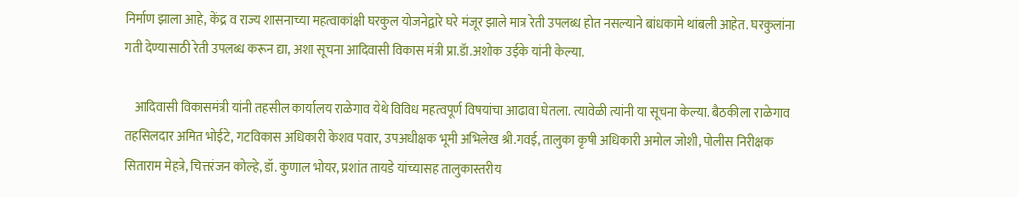निर्माण झाला आहे, केंद्र व राज्य शासनाच्या महत्वाकांक्षी घरकुल योजनेद्वारे घरे मंजूर झाले मात्र रेती उपलब्ध होत नसल्याने बांधकामे थांबली आहेत. घरकुलांना गती देण्यासाठी रेती उपलब्ध करून द्या, अशा सूचना आदिवासी विकास मंत्री प्रा.डॅा.अशोक उईके यांनी केल्या.

    आदिवासी विकासमंत्री यांनी तहसील कार्यालय राळेगाव येथे विविध महत्वपूर्ण विषयांचा आढावा घेतला. त्यावेळी त्यांनी या सूचना केल्या. बैठकीला राळेगाव तहसिलदार अमित भोईटे, गटविकास अधिकारी केशव पवार, उपअधीक्षक भूमी अभिलेख श्री.गवई, तालुका कृषी अधिकारी अमोल जोशी, पोलीस निरीक्षक सिताराम मेहत्रे, चित्तरंजन कोल्हे, डॉ. कुणाल भोयर, प्रशांत तायडे यांच्यासह तालुकास्तरीय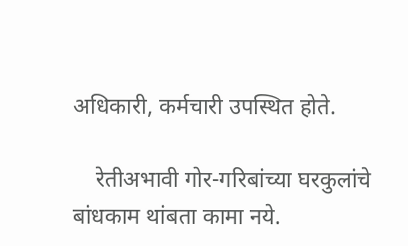अधिकारी, कर्मचारी उपस्थित होते.

    रेतीअभावी गोर-गरिबांच्या घरकुलांचे बांधकाम थांबता कामा नये.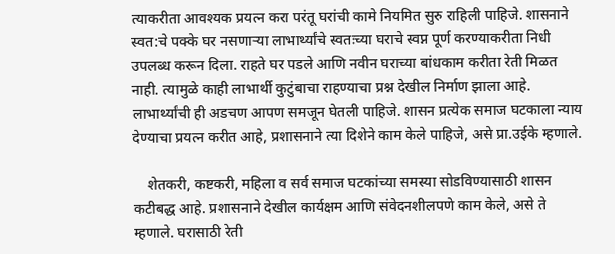त्याकरीता आवश्यक प्रयत्न करा परंतू घरांची कामे नियमित सुरु राहिली पाहिजे. शासनाने स्वत:चे पक्के घर नसणाऱ्या लाभार्थ्यांचे स्वतःच्या घराचे स्वप्न पूर्ण करण्याकरीता निधी उपलब्ध करून दिला. राहते घर पडले आणि नवीन घराच्या बांधकाम करीता रेती मिळत नाही. त्यामुळे काही लाभार्थी कुटुंबाचा राहण्याचा प्रश्न देखील निर्माण झाला आहे. लाभार्थ्यांची ही अडचण आपण समजून घेतली पाहिजे. शासन प्रत्येक समाज घटकाला न्याय देण्याचा प्रयत्न करीत आहे, प्रशासनाने त्या दिशेने काम केले पाहिजे, असे प्रा.उईके म्हणाले.

    शेतकरी, कष्टकरी, महिला व सर्व समाज घटकांच्या समस्या सोडविण्यासाठी शासन कटीबद्ध आहे. प्रशासनाने देखील कार्यक्षम आणि संवेदनशीलपणे काम केले, असे ते म्हणाले. घरासाठी रेती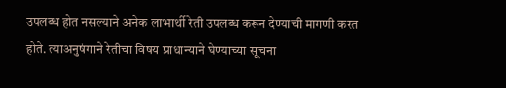उपलब्ध होत नसल्याने अनेक लाभार्थी रेती उपलब्ध करून देण्याची मागणी करत होते. त्याअनुषंगाने रेतीचा विषय प्राधान्याने घेण्याच्या सूचना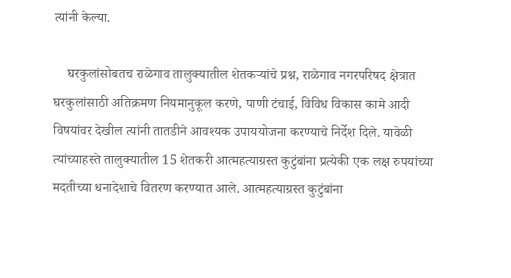त्यांनी केल्या.

    घरकुलांसोबतच राळेगाव तालुक्यातील शेतकऱ्यांचे प्रश्न, राळेगाव नगरपरिषद क्षेत्रात घरकुलांसाठी अतिक्रमण नियमानुकूल करणे, पाणी टंचाई, विविध विकास कामे आदी विषयांवर देखील त्यांनी तातडीने आवश्यक उपाययोजना करण्याचे निर्देश दिले. यावेळी त्यांच्याहस्ते तालुक्यातील 15 शेतकरी आत्महत्याग्रस्त कुटुंबांना प्रत्येकी एक लक्ष रुपयांच्या मदतीच्या धनादेशाचे वितरण करण्यात आले. आत्महत्याग्रस्त कुटुंबांना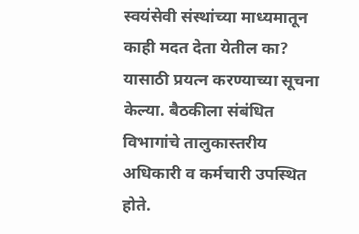स्वयंसेवी संस्थांच्या माध्यमातून काही मदत देता येतील का? यासाठी प्रयत्न करण्याच्या सूचना केल्या. बैठकीला संबंधित विभागांचे तालुकास्तरीय अधिकारी व कर्मचारी उपस्थित होते.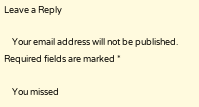Leave a Reply

    Your email address will not be published. Required fields are marked *

    You missed